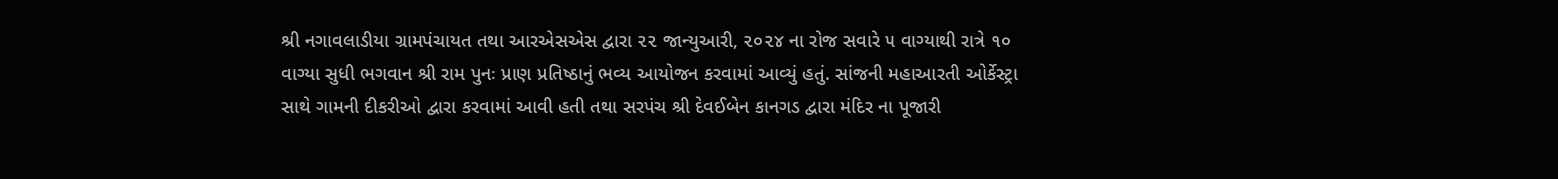શ્રી નગાવલાડીયા ગ્રામપંચાયત તથા આરએસએસ દ્વારા ૨૨ જાન્યુઆરી, ૨૦૨૪ ના રોજ સવારે ૫ વાગ્યાથી રાત્રે ૧૦ વાગ્યા સુધી ભગવાન શ્રી રામ પુનઃ પ્રાણ પ્રતિષ્ઠાનું ભવ્ય આયોજન કરવામાં આવ્યું હતું. સાંજની મહાઆરતી ઓર્કેસ્ટ્રા સાથે ગામની દીકરીઓ દ્વારા કરવામાં આવી હતી તથા સરપંચ શ્રી દેવઈબેન કાનગડ દ્વારા મંદિર ના પૂજારી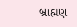બ્રાહ્મણ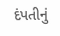દંપતીનું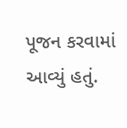પૂજન કરવામાં આવ્યું હતું.